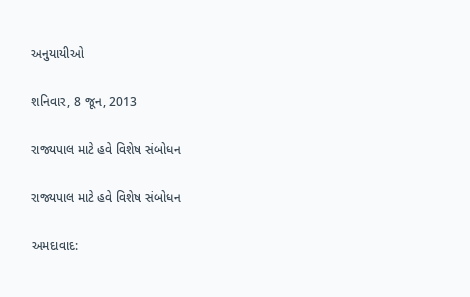અનુયાયીઓ

શનિવાર, 8 જૂન, 2013

રાજ્યપાલ માટે હવે વિશેષ સંબોધન

રાજ્યપાલ માટે હવે વિશેષ સંબોધન

અમદાવાદ: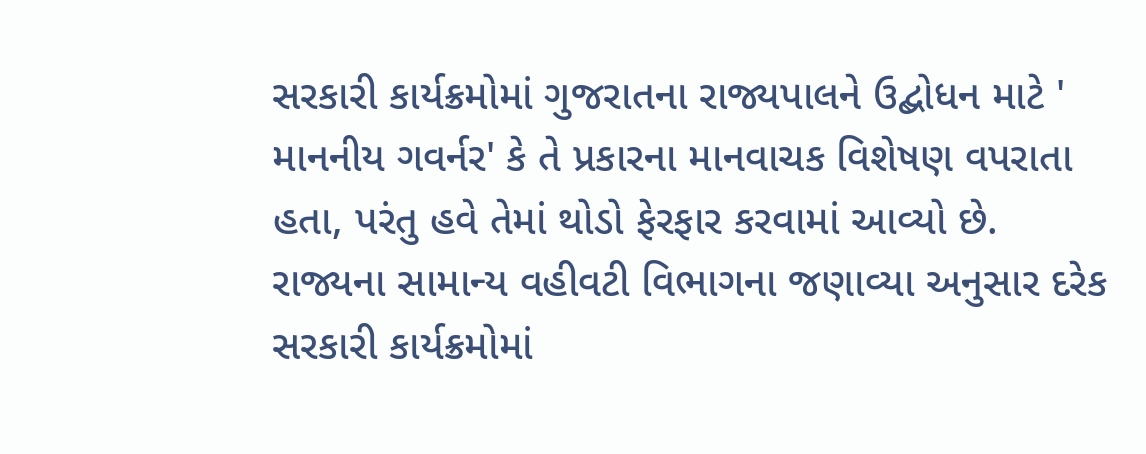સરકારી કાર્યક્રમોમાં ગુજરાતના રાજ્યપાલને ઉદ્બોધન માટે ' માનનીય ગવર્નર' કે તે પ્રકારના માનવાચક વિશેષણ વપરાતા હતા, પરંતુ હવે તેમાં થોડો ફેરફાર કરવામાં આવ્યો છે. રાજ્યના સામાન્ય વહીવટી વિભાગના જણાવ્યા અનુસાર દરેક સરકારી કાર્યક્રમોમાં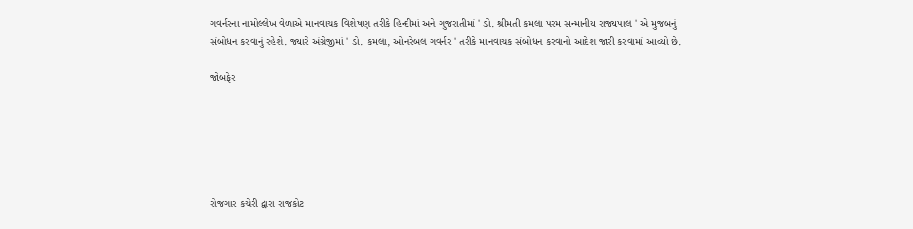ગવર્નરના નામોલ્લેખ વેળાએ માનવાચક વિશેષણ તરીકે હિન્દીમાં અને ગુજરાતીમાં ' ડો. શ્રીમતી કમલા પરમ સન્માનીય રાજ્યપાલ ' એ મુજબનું સંબોધન કરવાનું રહેશે. જ્યારે અંગ્રેજીમાં ' ડો. કમલા, ઓનરેબલ ગવર્નર ' તરીકે માનવાચક સંબોધન કરવાનો આદેશ જારી કરવામાં આવ્યો છે.

જોબફેર






રોજગાર કચેરી દ્વારા રાજકોટ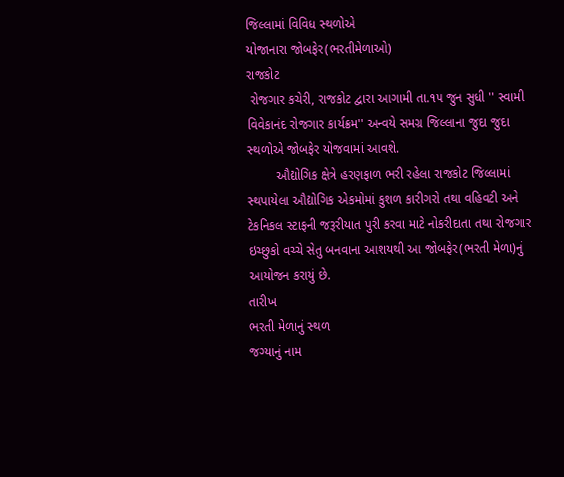જિલ્‍લામાં વિવિધ સ્‍થળોએ
યોજાનારા જોબફેર(ભરતીમેળાઓ)
રાજકોટ
 રોજગાર કચેરી, રાજકોટ દ્વારા આગામી તા.૧૫ જુન સુધી '' સ્‍વામી વિવેકાનંદ રોજગાર કાર્યક્રમ'' અન્‍વયે સમગ્ર જિલ્‍લાના જુદા જુદા સ્‍થળોએ જોબફેર યોજવામાં આવશે.
        ઔદ્યોગિક ક્ષેત્રે હરણફાળ ભરી રહેલા રાજકોટ જિલ્‍લામાં સ્‍થપાયેલા ઔદ્યોગિક એકમોમાં કુશળ કારીગરો તથા વહિવટી અને ટેકનિકલ સ્‍ટાફની જરૂરીયાત પુરી કરવા માટે નોકરીદાતા તથા રોજગાર ઇચ્‍છુકો વચ્‍ચે સેતુ બનવાના આશયથી આ જોબફેર(ભરતી મેળા)નું આયોજન કરાયું છે.
તારીખ
ભરતી મેળાનું સ્‍થળ
જગ્‍યાનું નામ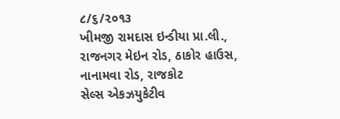૮/૬/૨૦૧૩
ખીમજી રામદાસ ઇન્‍ડીયા પ્રા.લી., રાજનગર મેઇન રોડ, ઠાકોર હાઉસ, નાનામવા રોડ, રાજકોટ
સેલ્‍સ એકઝયુકેટીવ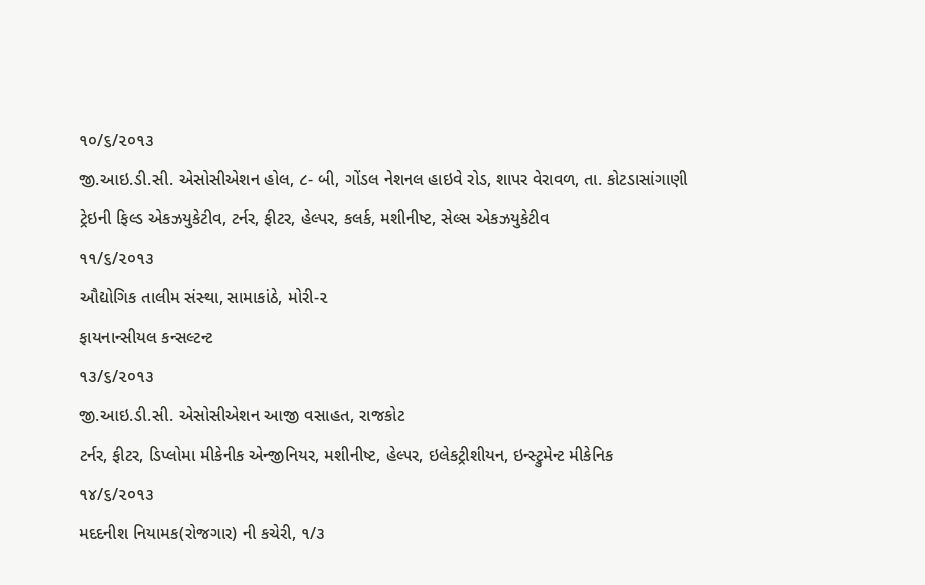૧૦/૬/૨૦૧૩
જી.આઇ.ડી.સી. એસોસીએશન હોલ, ૮- બી, ગોંડલ નેશનલ હાઇવે રોડ, શાપર વેરાવળ, તા. કોટડાસાંગાણી
ટ્રેઇની ફિલ્‍ડ એકઝયુકેટીવ, ટર્નર, ફીટર, હેલ્‍પર, કલર્ક, મશીનીષ્‍ટ, સેલ્‍સ એકઝયુકેટીવ
૧૧/૬/૨૦૧૩
ઔદ્યોગિક તાલીમ સંસ્‍થા, સામાકાંઠે, મોરી-૨
ફાયનાન્‍સીયલ કન્‍સલ્‍ટન્‍ટ
૧૩/૬/૨૦૧૩
જી.આઇ.ડી.સી. એસોસીએશન આજી વસાહત, રાજકોટ
ટર્નર, ફીટર, ડિપ્‍લોમા મીકેનીક એન્‍જીનિયર, મશીનીષ્‍ટ, હેલ્‍પર, ઇલેકટ્રીશીયન, ઇન્‍સ્‍ટ્રુમેન્‍ટ મીકેનિક
૧૪/૬/૨૦૧૩
મદદનીશ નિયામક(રોજગાર) ની કચેરી, ૧/૩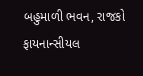બહુમાળી ભવન, રાજકો
ફાયનાન્‍સીયલ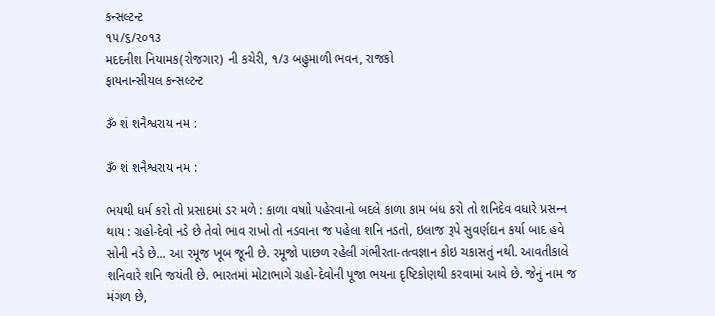કન્‍સલ્‍ટન્‍ટ
૧૫/૬/૨૦૧૩
મદદનીશ નિયામક(રોજગાર) ની કચેરી, ૧/૩ બહુમાળી ભવન, રાજકો
ફાયનાન્‍સીયલ કન્‍સલ્‍ટન્‍ટ

ૐ શં શનૈશ્વરાય નમ :

ૐ શં શનૈશ્વરાય નમ :

ભયથી ધર્મ કરો તો પ્રસાદમાં ડર મળે : કાળા વષાો પહેરવાનો બદલે કાળા કામ બંધ કરો તો શનિદેવ વધારે પ્રસન્‍ન થાય : ગ્રહો-દેવો નડે છે તેવો ભાવ રાખો તો નડવાના જ પહેલા શનિ નડતો, ઇલાજ રૂપે સુવર્ણદાન કર્યા બાદ હવે સોની નડે છે... આ રમૂજ ખૂબ જૂની છે. રમૂજો પાછળ રહેલી ગંભીરતા-તત્‍વજ્ઞાન કોઇ ચકાસતું નથી. આવતીકાલે શનિવારે શનિ જયંતી છે. ભારતમાં મોટાભાગે ગ્રહો-દેવોની પૂજા ભયના દૃષ્ટિકોણથી કરવામાં આવે છે. જેનું નામ જ મંગળ છે,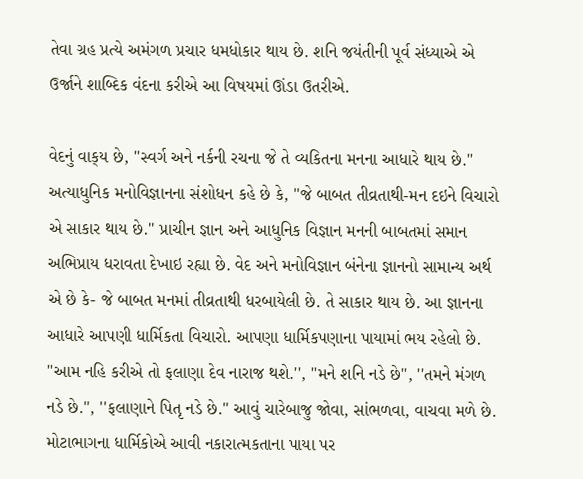તેવા ગ્રહ પ્રત્‍યે અમંગળ પ્રચાર ધમધોકાર થાય છે. શનિ જયંતીની પૂર્વ સંધ્‍યાએ એ ઉર્જાને શાબ્‍દિક વંદના કરીએ આ વિષયમાં ઊંડા ઉતરીએ.

વેદનું વાક્‌ય છે, ''સ્‍વર્ગ અને નર્કની રચના જે તે વ્‍યકિતના મનના આધારે થાય છે.'' અત્‍યાધુનિક મનોવિજ્ઞાનના સંશોધન કહે છે કે, ''જે બાબત તીવ્રતાથી-મન દઇને વિચારો એ સાકાર થાય છે.'' પ્રાચીન જ્ઞાન અને આધુનિક વિજ્ઞાન મનની બાબતમાં સમાન અભિપ્રાય ધરાવતા દેખાઇ રહ્યા છે. વેદ અને મનોવિજ્ઞાન બંનેના જ્ઞાનનો સામાન્‍ય અર્થ એ છે કે- જે બાબત મનમાં તીવ્રતાથી ધરબાયેલી છે. તે સાકાર થાય છે. આ જ્ઞાનના આધારે આપણી ધાર્મિકતા વિચારો. આપણા ધાર્મિકપણાના પાયામાં ભય રહેલો છે. ''આમ નહિ કરીએ તો ફલાણા દેવ નારાજ થશે.'', ''મને શનિ નડે છે'', ''તમને મંગળ નડે છે.'', ''ફલાણાને પિતૃ નડે છે.'' આવું ચારેબાજુ જોવા, સાંભળવા, વાચવા મળે છે. મોટાભાગના ધાર્મિકોએ આવી નકારાત્‍મકતાના પાયા પર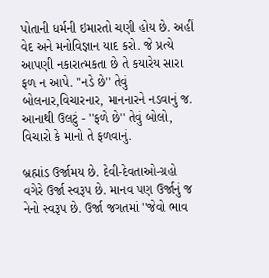પોતાની ધર્મની ઇમારતો ચણી હોય છે. અહીં વેદ અને મનોવિજ્ઞાન યાદ કરો. જે પ્રત્‍યે આપણી નકારાત્‍મકતા છે તે કયારેય સારા ફળ ન આપે. ''નડે છે'' તેવું બોલનાર,વિચારનાર, માનનારને નડવાનું જ. આનાથી ઉલટું - ''ફળે છે'' તેવું બોલો, વિચારો કે માનો તે ફળવાનું.

બ્રહ્માંડ ઉર્જામય છે. દેવી-દેવતાઓ-ગ્રહો વગેરે ઉર્જા સ્‍વરૂપ છે. માનવ પણ ઉર્જાનું જ નેનો સ્‍વરૂપ છે. ઉર્જા જગતમાં ''જેવો ભાવ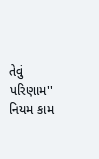તેવું પરિણામ'' નિયમ કામ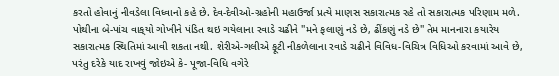કરતો હોવાનું નીવડેલા વિધ્‍વાનો કહે છે. દેવ-દેવીઓ-ગ્રહોની મહાઉર્જા પ્રત્‍યે માણસ સકારાત્‍મક રહે તો સકારાત્‍મક પરિણામ મળે. પોથીના બે-પાંચ વાક્‌યો ગોખીને પંડિત થઇ ગયેલાના રવાડે ચઢીને ''મને ફલાણું નડે છે, ઢીંકણું નડે છે'' તેમ માનનારા કયારેય સકારાત્‍મક સ્‍થિતિમાં આવી શકતા નથી. શેરીએ-ગલીએ ફૂટી નીકળેલાના રવાડે ચઢીને વિવિધ-વિચિત્ર વિધિઓ કરવામાં આવે છે, પરંતુ દરેકે યાદ રાખવું જોઇએ કે- પૂજા-વિધિ વગેરે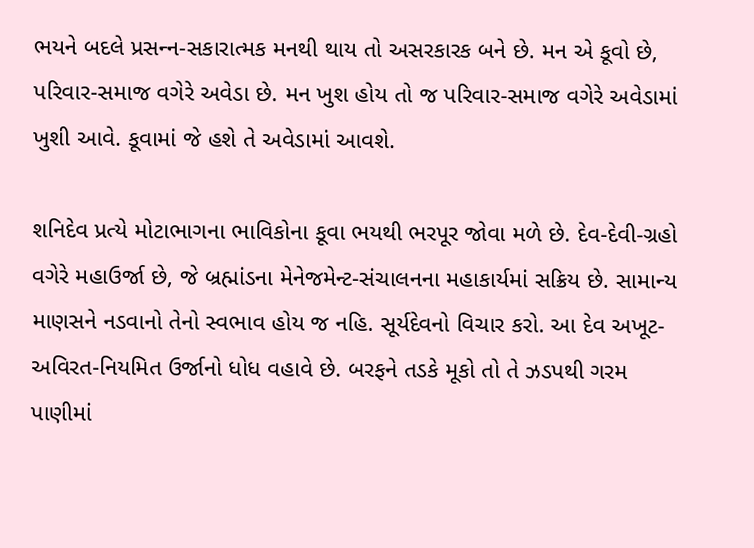ભયને બદલે પ્રસન્‍ન-સકારાત્‍મક મનથી થાય તો અસરકારક બને છે. મન એ કૂવો છે, પરિવાર-સમાજ વગેરે અવેડા છે. મન ખુશ હોય તો જ પરિવાર-સમાજ વગેરે અવેડામાં ખુશી આવે. કૂવામાં જે હશે તે અવેડામાં આવશે.

શનિદેવ પ્રત્‍યે મોટાભાગના ભાવિકોના કૂવા ભયથી ભરપૂર જોવા મળે છે. દેવ-દેવી-ગ્રહો વગેરે મહાઉર્જા છે, જે બ્રહ્માંડના મેનેજમેન્‍ટ-સંચાલનના મહાકાર્યમાં સક્રિય છે. સામાન્‍ય માણસને નડવાનો તેનો સ્‍વભાવ હોય જ નહિ. સૂર્યદેવનો વિચાર કરો. આ દેવ અખૂટ-અવિરત-નિયમિત ઉર્જાનો ધોધ વહાવે છે. બરફને તડકે મૂકો તો તે ઝડપથી ગરમ પાણીમાં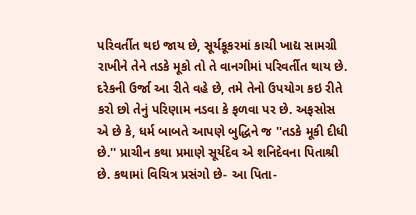પરિવર્તીત થઇ જાય છે, સૂર્યકૂકરમાં કાચી ખાદ્ય સામગ્રી રાખીને તેને તડકે મૂકો તો તે વાનગીમાં પરિવર્તીત થાય છે. દરેકની ઉર્જા આ રીતે વહે છે, તમે તેનો ઉપયોગ કઇ રીતે કરો છો તેનું પરિણામ નડવા કે ફળવા પર છે. અફસોસ એ છે કે, ધર્મ બાબતે આપણે બુદ્ધિને જ ''તડકે મૂકી દીધી છે.'' પ્રાચીન કથા પ્રમાણે સૂર્યદેવ એ શનિદેવના પિતાશ્રી છે. કથામાં વિચિત્ર પ્રસંગો છે- આ પિતા-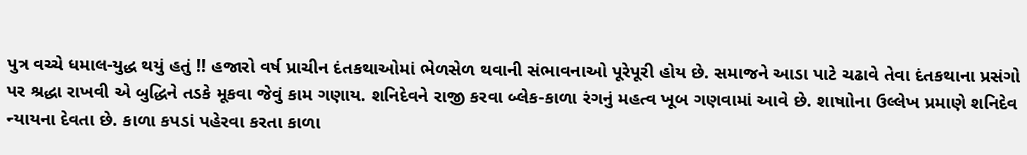પુત્ર વચ્‍ચે ધમાલ-યુદ્ધ થયું હતું !! હજારો વર્ષ પ્રાચીન દંતકથાઓમાં ભેળસેળ થવાની સંભાવનાઓ પૂરેપૂરી હોય છે. સમાજને આડા પાટે ચઢાવે તેવા દંતકથાના પ્રસંગો પર શ્રદ્ધા રાખવી એ બુદ્ધિને તડકે મૂકવા જેવું કામ ગણાય. શનિદેવને રાજી કરવા બ્‍લેક-કાળા રંગનું મહત્‍વ ખૂબ ગણવામાં આવે છે. શાષાોના ઉલ્લેખ પ્રમાણે શનિદેવ ન્‍યાયના દેવતા છે. કાળા કપડાં પહેરવા કરતા કાળા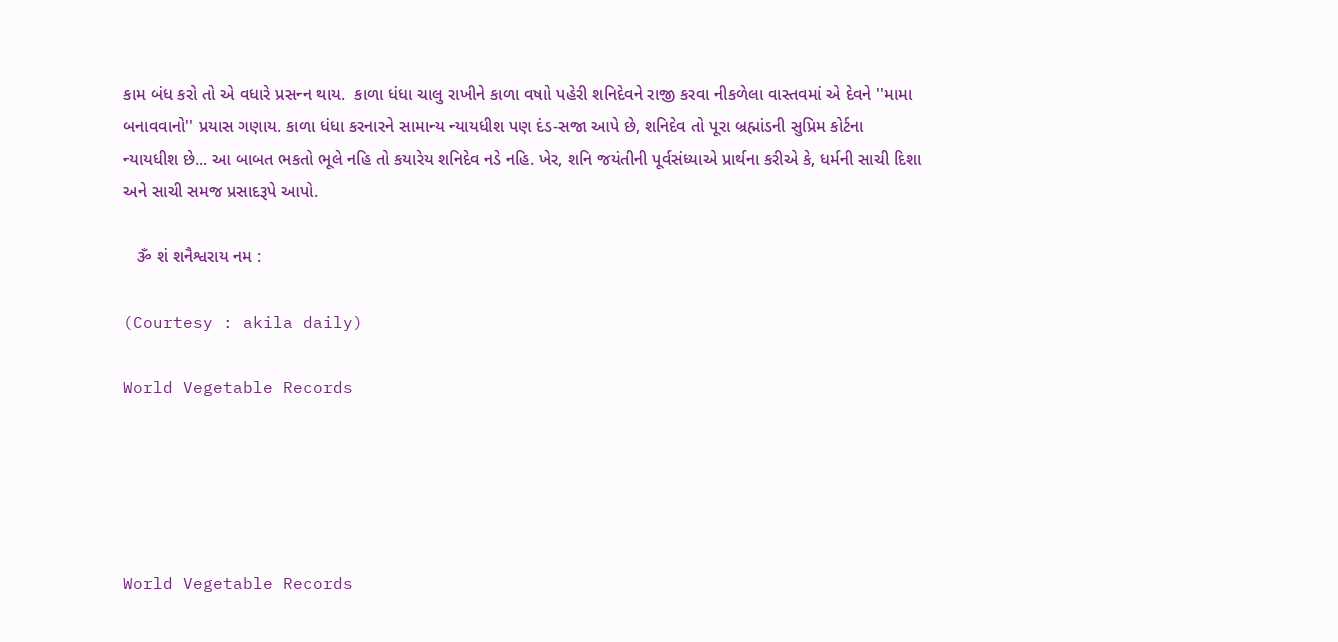કામ બંધ કરો તો એ વધારે પ્રસન્‍ન થાય.  કાળા ધંધા ચાલુ રાખીને કાળા વષાો પહેરી શનિદેવને રાજી કરવા નીકળેલા વાસ્‍તવમાં એ દેવને ''મામા બનાવવાનો'' પ્રયાસ ગણાય. કાળા ધંધા કરનારને સામાન્‍ય ન્‍યાયધીશ પણ દંડ-સજા આપે છે, શનિદેવ તો પૂરા બ્રહ્માંડની સુપ્રિમ કોર્ટના ન્‍યાયધીશ છે... આ બાબત ભકતો ભૂલે નહિ તો કયારેય શનિદેવ નડે નહિ. ખેર, શનિ જયંતીની પૂર્વસંધ્‍યાએ પ્રાર્થના કરીએ કે, ધર્મની સાચી દિશા અને સાચી સમજ પ્રસાદરૂપે આપો.

   ૐ શં શનૈશ્વરાય નમ :

(Courtesy : akila daily)

World Vegetable Records





World Vegetable Records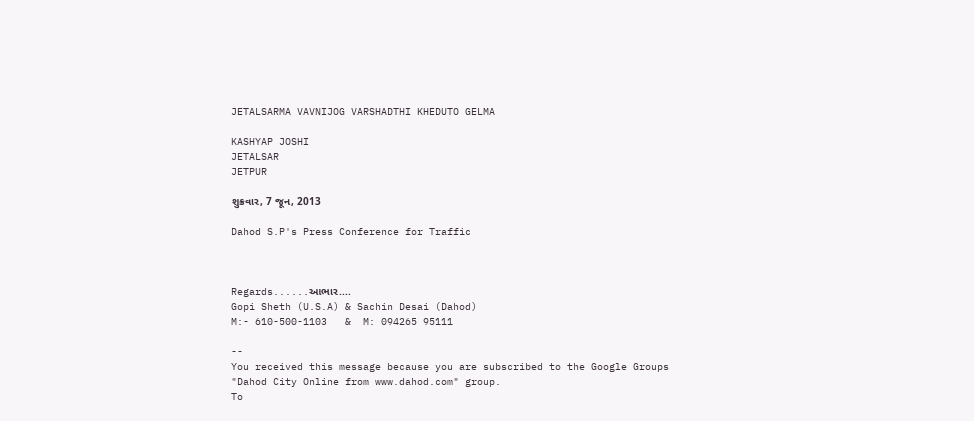JETALSARMA VAVNIJOG VARSHADTHI KHEDUTO GELMA

KASHYAP JOSHI
JETALSAR
JETPUR

શુક્રવાર, 7 જૂન, 2013

Dahod S.P's Press Conference for Traffic



Regards......આભાર....
Gopi Sheth (U.S.A) & Sachin Desai (Dahod)
M:- 610-500-1103   &  M: 094265 95111

--
You received this message because you are subscribed to the Google Groups "Dahod City Online from www.dahod.com" group.
To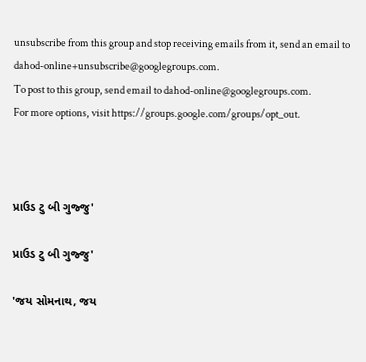unsubscribe from this group and stop receiving emails from it, send an email to dahod-online+unsubscribe@googlegroups.com.
To post to this group, send email to dahod-online@googlegroups.com.
For more options, visit https://groups.google.com/groups/opt_out.



પ્રાઉડ ટુ બી ગુજ્જુ'

પ્રાઉડ ટુ બી ગુજ્જુ'

'જય સોમનાથ, જય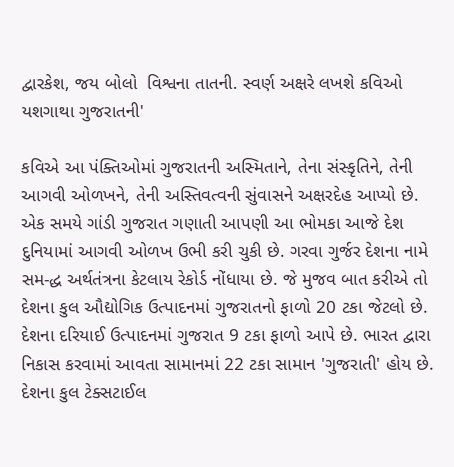દ્વારકેશ, જય બોલો  વિશ્વના તાતની. સ્વર્ણ અક્ષરે લખશે કવિઓ  યશગાથા ગુજરાતની'

કવિએ આ પંક્તિઓમાં ગુજરાતની અસ્મિતાને, તેના સંસ્કૃતિને, તેની આગવી ઓળખને, તેની અસ્તિવત્વની સુંવાસને અક્ષરદેહ આપ્યો છે. એક સમયે ગાંડી ગુજરાત ગણાતી આપણી આ ભોમકા આજે દેશ દુનિયામાં આગવી ઓળખ ઉભી કરી ચુકી છે. ગરવા ગુર્જર દેશના નામે સમ-દ્ધ અર્થતંત્રના કેટલાય રેકોર્ડ નોંધાયા છે. જે મુજવ બાત કરીએ તો દેશના કુલ ઔદ્યોગિક ઉત્પાદનમાં ગુજરાતનો ફાળો 20 ટકા જેટલો છે. દેશના દરિયાઈ ઉત્પાદનમાં ગુજરાત 9 ટકા ફાળો આપે છે. ભારત દ્વારા નિકાસ કરવામાં આવતા સામાનમાં 22 ટકા સામાન 'ગુજરાતી' હોય છે. દેશના કુલ ટેક્સટાઈલ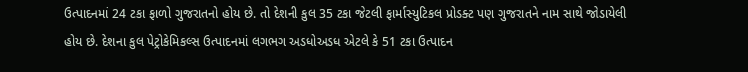ઉત્પાદનમાં 24 ટકા ફાળો ગુજરાતનો હોય છે. તો દેશની કુલ 35 ટકા જેટલી ફાર્માસ્યુટિકલ પ્રોડક્ટ પણ ગુજરાતને નામ સાથે જોડાયેલી હોય છે. દેશના કુલ પેટ્રોકેમિકલ્સ ઉત્પાદનમાં લગભગ અડધોઅડધ એટલે કે 51 ટકા ઉત્પાદન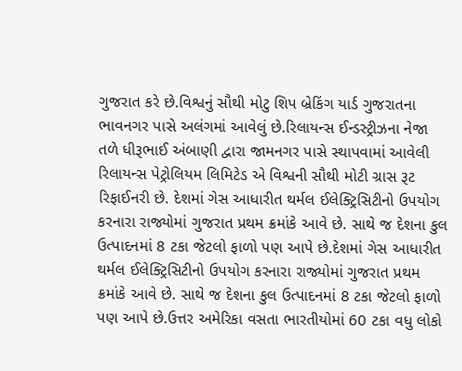ગુજરાત કરે છે.વિશ્વનું સૌથી મોટુ શિપ બ્રેકિંગ યાર્ડ ગુજરાતના ભાવનગર પાસે અલંગમાં આવેલું છે.રિલાયન્સ ઈન્ડસ્ટ્રીઝના નેજા તળે ધીરૂભાઈ અંબાણી દ્વારા જામનગર પાસે સ્થાપવામાં આવેલી રિલાયન્સ પેટ્રોલિયમ લિમિટેડ એ વિશ્વની સૌથી મોટી ગ્રાસ રૂટ રિફાઈનરી છે. દેશમાં ગેસ આધારીત થર્મલ ઈલેક્ટ્રિસિટીનો ઉપયોગ કરનારા રાજ્યોમાં ગુજરાત પ્રથમ ક્રમાંકે આવે છે. સાથે જ દેશના કુલ ઉત્પાદનમાં 8 ટકા જેટલો ફાળો પણ આપે છે.દેશમાં ગેસ આધારીત થર્મલ ઈલેક્ટ્રિસિટીનો ઉપયોગ કરનારા રાજ્યોમાં ગુજરાત પ્રથમ ક્રમાંકે આવે છે. સાથે જ દેશના કુલ ઉત્પાદનમાં 8 ટકા જેટલો ફાળો પણ આપે છે.ઉત્તર અમેરિકા વસતા ભારતીયોમાં 60 ટકા વધુ લોકો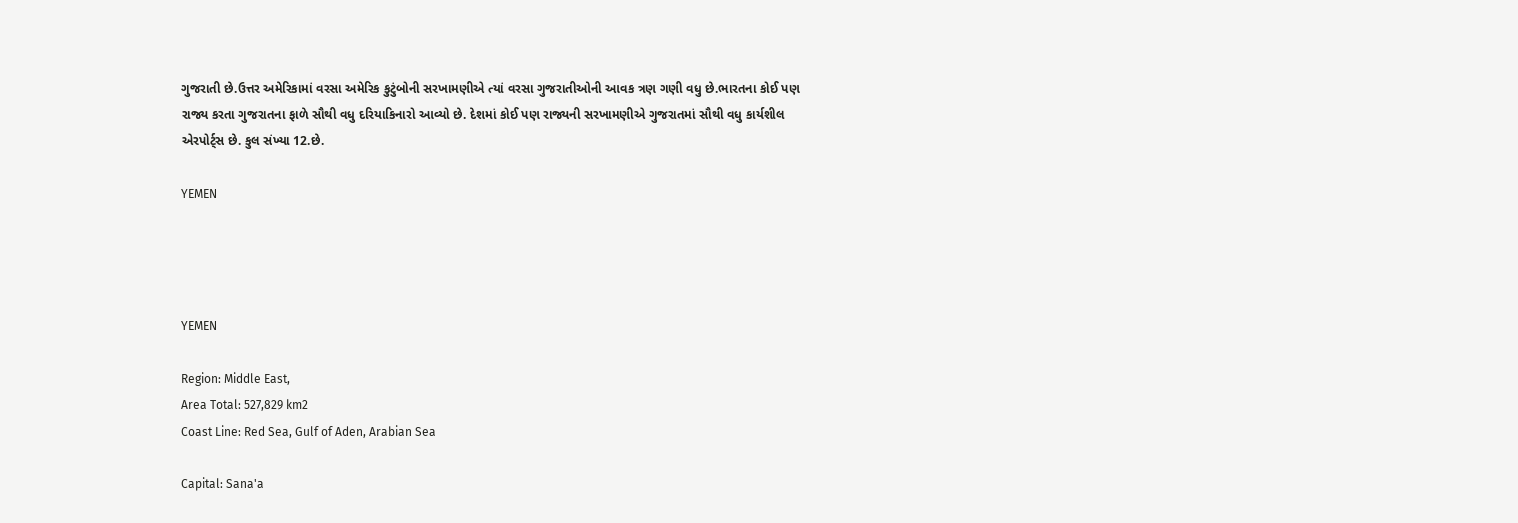ગુજરાતી છે.ઉત્તર અમેરિકામાં વરસા અમેરિક કુટુંબોની સરખામણીએ ત્યાં વરસા ગુજરાતીઓની આવક ત્રણ ગણી વધુ છે.ભારતના કોઈ પણ રાજ્ય કરતા ગુજરાતના ફાળે સૌથી વધુ દરિયાકિનારો આવ્યો છે. દેશમાં કોઈ પણ રાજ્યની સરખામણીએ ગુજરાતમાં સૌથી વધુ કાર્યશીલ એરપોર્ટ્સ છે. કુલ સંખ્યા 12.છે.

YEMEN




YEMEN

Region: Middle East,
Area Total: 527,829 km2
Coast Line: Red Sea, Gulf of Aden, Arabian Sea

Capital: Sana'a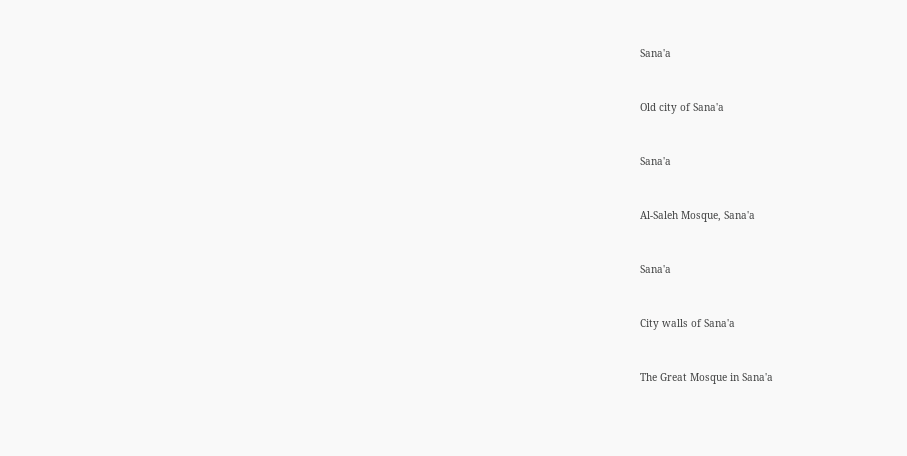Sana'a


Old city of Sana'a


Sana'a


Al-Saleh Mosque, Sana'a


Sana'a


City walls of Sana'a


The Great Mosque in Sana'a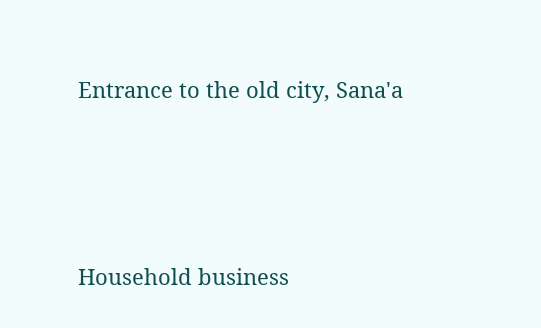Entrance to the old city, Sana'a




Household business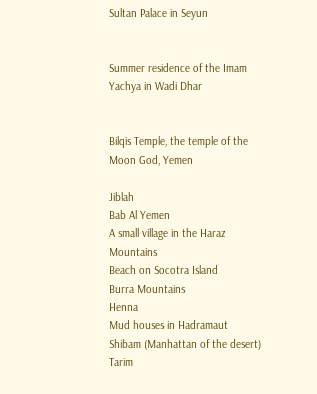Sultan Palace in Seyun


Summer residence of the Imam Yachya in Wadi Dhar


Bilqis Temple, the temple of the Moon God, Yemen

Jiblah
Bab Al Yemen
A small village in the Haraz Mountains
Beach on Socotra Island
Burra Mountains
Henna
Mud houses in Hadramaut
Shibam (Manhattan of the desert)
Tarim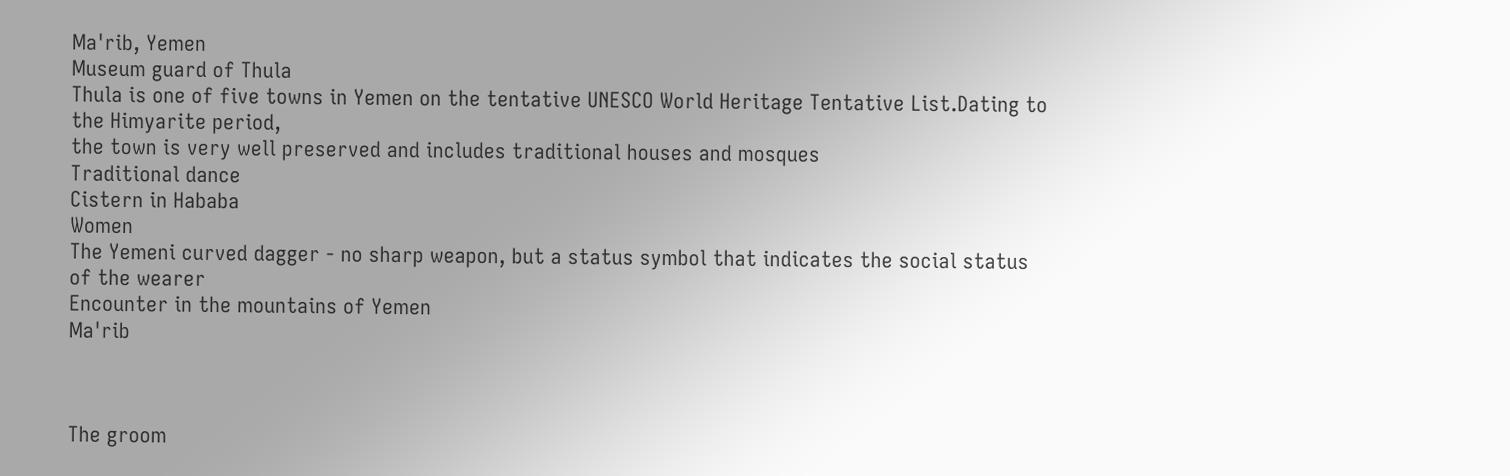Ma'rib, Yemen
Museum guard of Thula
Thula is one of five towns in Yemen on the tentative UNESCO World Heritage Tentative List.Dating to the Himyarite period,
the town is very well preserved and includes traditional houses and mosques
Traditional dance
Cistern in Hababa
Women
The Yemeni curved dagger - no sharp weapon, but a status symbol that indicates the social status of the wearer
Encounter in the mountains of Yemen
Ma'rib



The groom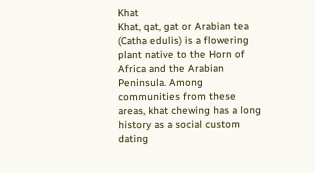Khat
Khat, qat, gat or Arabian tea (Catha edulis) is a flowering plant native to the Horn of Africa and the Arabian Peninsula. Among communities from these areas, khat chewing has a long history as a social custom dating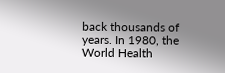back thousands of years. In 1980, the World Health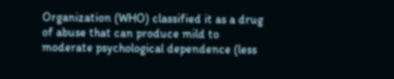Organization (WHO) classified it as a drug of abuse that can produce mild to moderate psychological dependence (less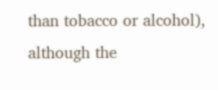than tobacco or alcohol),
although the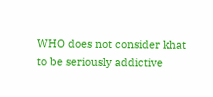WHO does not consider khat to be seriously addictive